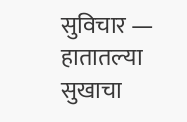सुविचार — हातातल्या सुखाचा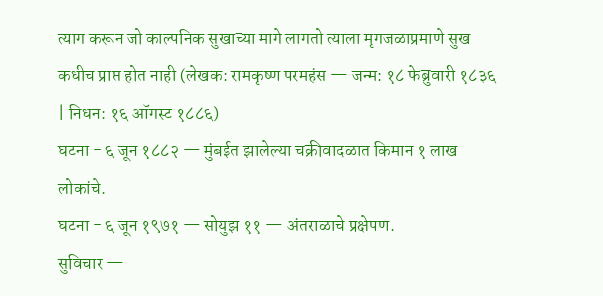त्याग करून जो काल्पनिक सुखाच्या मागे लागतो त्याला मृगजळाप्रमाणे सुख कधीच प्राप्त होत नाही (लेखक: रामकृष्ण परमहंस — जन्म: १८ फेब्रुवारी १८३६ | निधन: १६ ऑगस्ट १८८६)
घटना - ६ जून १८८२ — मुंबईत झालेल्या चक्रीवादळात किमान १ लाख लोकांचे.
घटना - ६ जून १९७१ — सोयुझ ११ — अंतराळाचे प्रक्षेपण.
सुविचार —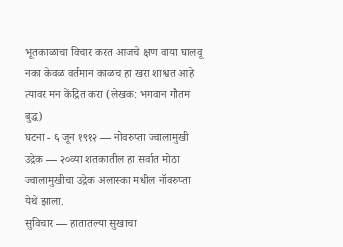भूतकाळाचा विचार करत आजचे क्षण वाया घालवू नका केवळ वर्तमान काळच हा खरा शाश्वत आहे त्यावर मन केंद्रित करा (लेखक: भगवान गौतम बुद्ध)
घटना - ६ जून १९१२ — नोवरुप्ता ज्वालामुखी उद्रेक — २०व्या शतकातील हा सर्वात मोठा ज्वालामुखीचा उद्रेक अलास्का मधील नॉवरुप्ता येथे झाला.
सुविचार — हातातल्या सुखाचा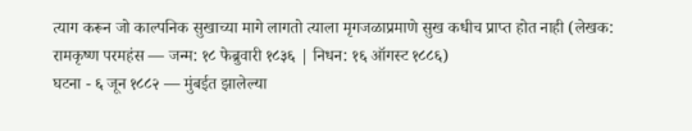त्याग करून जो काल्पनिक सुखाच्या मागे लागतो त्याला मृगजळाप्रमाणे सुख कधीच प्राप्त होत नाही (लेखक: रामकृष्ण परमहंस — जन्म: १८ फेब्रुवारी १८३६ | निधन: १६ ऑगस्ट १८८६)
घटना - ६ जून १८८२ — मुंबईत झालेल्या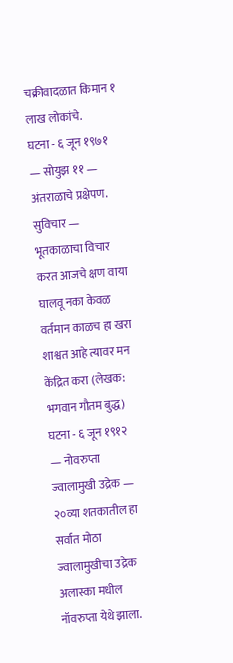चक्रीवादळात किमान १ लाख लोकांचे.
घटना - ६ जून १९७१ — सोयुझ ११ — अंतराळाचे प्रक्षेपण.
सुविचार — भूतकाळाचा विचार करत आजचे क्षण वाया घालवू नका केवळ वर्तमान काळच हा खरा शाश्वत आहे त्यावर मन केंद्रित करा (लेखक: भगवान गौतम बुद्ध)
घटना - ६ जून १९१२ — नोवरुप्ता ज्वालामुखी उद्रेक — २०व्या शतकातील हा सर्वात मोठा ज्वालामुखीचा उद्रेक अलास्का मधील नॉवरुप्ता येथे झाला.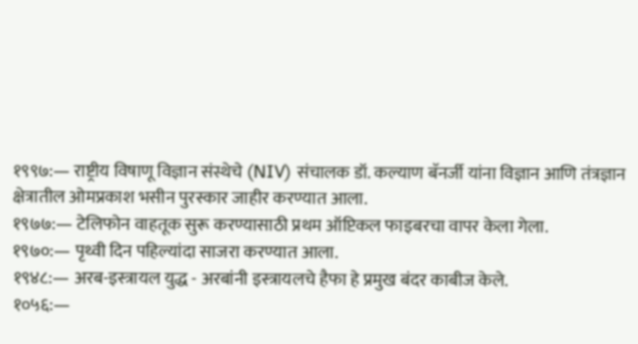१९९७:— राष्ट्रीय विषाणू विज्ञान संस्थेचे (NIV) संचालक डॉ. कल्याण बॅनर्जी यांना विज्ञान आणि तंत्रज्ञान क्षेत्रातील ओमप्रकाश भसीन पुरस्कार जाहीर करण्यात आला.
१९७७:— टेलिफोन वाहतूक सुरू करण्यासाठी प्रथम ऑप्टिकल फाइबरचा वापर केला गेला.
१९७०:— पृथ्वी दिन पहिल्यांदा साजरा करण्यात आला.
१९४८:— अरब-इस्त्रायल युद्ध - अरबांनी इस्त्रायलचे हैफा हे प्रमुख बंदर काबीज केले.
१०५६:—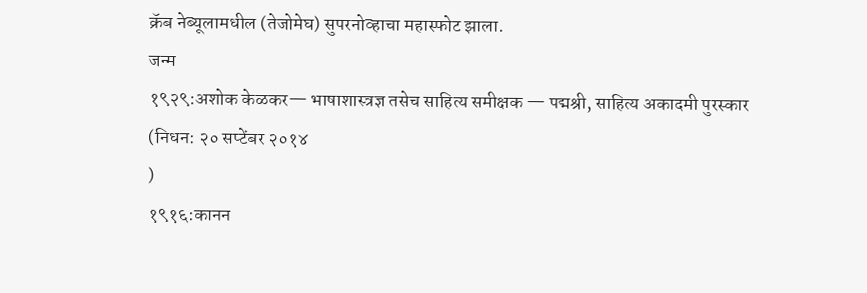क्रॅब नेब्यूलामधील (तेजोमेघ) सुपरनोव्हाचा महास्फोट झाला.
जन्म
१९२९:अशोक केळकर— भाषाशास्त्रज्ञ तसेच साहित्य समीक्षक — पद्मश्री, साहित्य अकादमी पुरस्कार
(निधन: २० सप्टेंबर २०१४
)
१९१६:कानन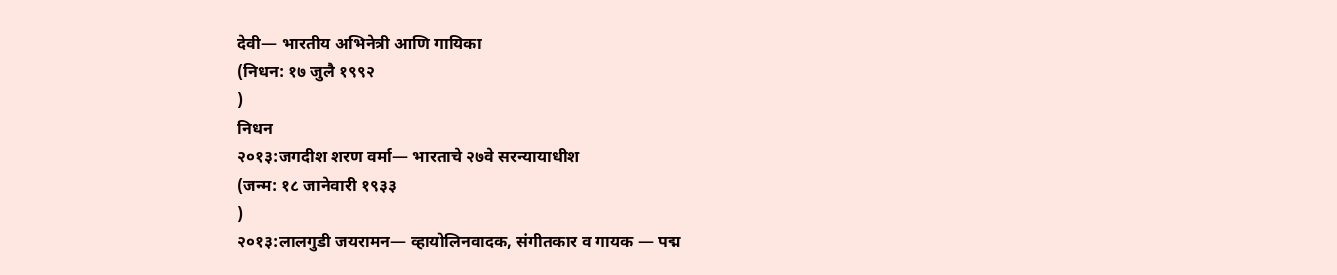देवी— भारतीय अभिनेत्री आणि गायिका
(निधन: १७ जुलै १९९२
)
निधन
२०१३:जगदीश शरण वर्मा— भारताचे २७वे सरन्यायाधीश
(जन्म: १८ जानेवारी १९३३
)
२०१३:लालगुडी जयरामन— व्हायोलिनवादक, संगीतकार व गायक — पद्म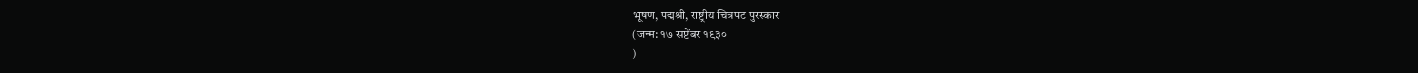भूषण, पद्मश्री, राष्ट्रीय चित्रपट पुरस्कार
(जन्म: १७ सप्टेंबर १९३०
)